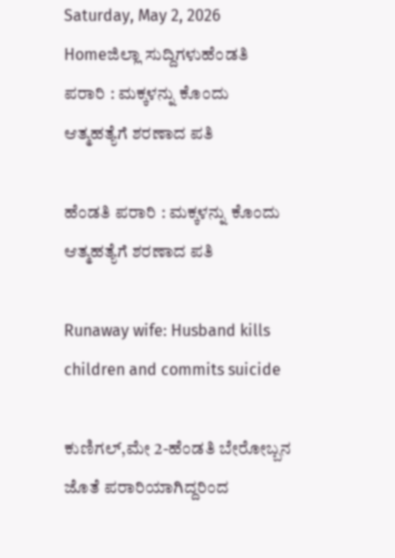Saturday, May 2, 2026
Homeಜಿಲ್ಲಾ ಸುದ್ದಿಗಳುಹೆಂಡತಿ ಪರಾರಿ : ಮಕ್ಕಳನ್ನು ಕೊಂದು ಆತ್ಮಹತ್ಯೆಗೆ ಶರಣಾದ ಪತಿ

ಹೆಂಡತಿ ಪರಾರಿ : ಮಕ್ಕಳನ್ನು ಕೊಂದು ಆತ್ಮಹತ್ಯೆಗೆ ಶರಣಾದ ಪತಿ

Runaway wife: Husband kills children and commits suicide

ಕುಣಿಗಲ್‌,ಮೇ 2-ಹೆಂಡತಿ ಬೇರೋಬ್ಬನ ಜೊತೆ ಪರಾರಿಯಾಗಿದ್ದರಿಂದ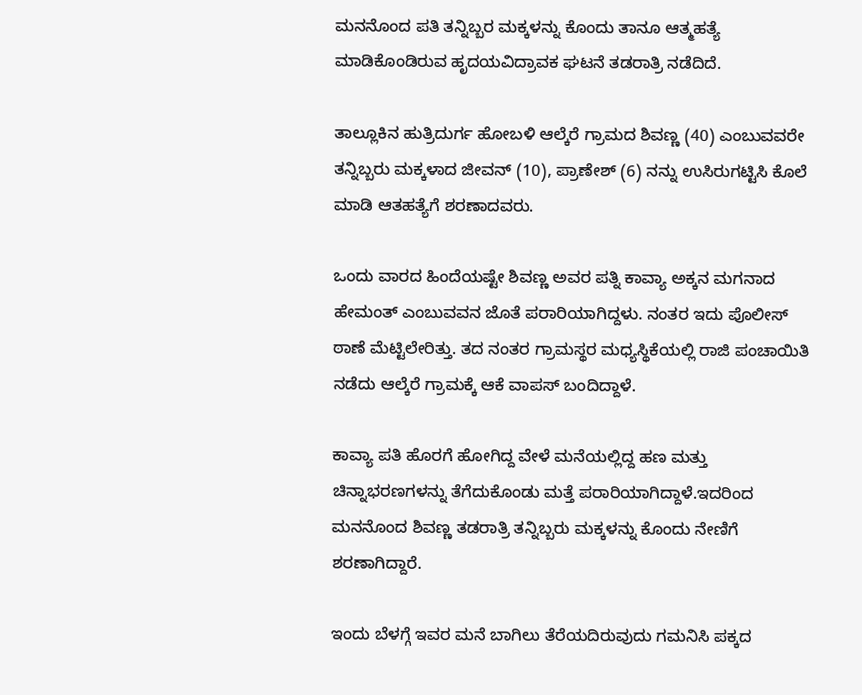ಮನನೊಂದ ಪತಿ ತನ್ನಿಬ್ಬರ ಮಕ್ಕಳನ್ನು ಕೊಂದು ತಾನೂ ಆತ್ಮಹತ್ಯೆ ಮಾಡಿಕೊಂಡಿರುವ ಹೃದಯವಿದ್ರಾವಕ ಘಟನೆ ತಡರಾತ್ರಿ ನಡೆದಿದೆ.

ತಾಲ್ಲೂಕಿನ ಹುತ್ರಿದುರ್ಗ ಹೋಬಳಿ ಆಲ್ಕೆರೆ ಗ್ರಾಮದ ಶಿವಣ್ಣ (40) ಎಂಬುವವರೇ ತನ್ನಿಬ್ಬರು ಮಕ್ಕಳಾದ ಜೀವನ್‌ (10), ಪ್ರಾಣೇಶ್‌ (6) ನನ್ನು ಉಸಿರುಗಟ್ಟಿಸಿ ಕೊಲೆ ಮಾಡಿ ಆತಹತ್ಯೆಗೆ ಶರಣಾದವರು.

ಒಂದು ವಾರದ ಹಿಂದೆಯಷ್ಟೇ ಶಿವಣ್ಣ ಅವರ ಪತ್ನಿ ಕಾವ್ಯಾ ಅಕ್ಕನ ಮಗನಾದ ಹೇಮಂತ್‌ ಎಂಬುವವನ ಜೊತೆ ಪರಾರಿಯಾಗಿದ್ದಳು. ನಂತರ ಇದು ಪೊಲೀಸ್‌‍ ಠಾಣೆ ಮೆಟ್ಟಿಲೇರಿತ್ತು. ತದ ನಂತರ ಗ್ರಾಮಸ್ಥರ ಮಧ್ಯಸ್ಥಿಕೆಯಲ್ಲಿ ರಾಜಿ ಪಂಚಾಯಿತಿ ನಡೆದು ಆಲ್ಕೆರೆ ಗ್ರಾಮಕ್ಕೆ ಆಕೆ ವಾಪಸ್‌‍ ಬಂದಿದ್ದಾಳೆ.

ಕಾವ್ಯಾ ಪತಿ ಹೊರಗೆ ಹೋಗಿದ್ದ ವೇಳೆ ಮನೆಯಲ್ಲಿದ್ದ ಹಣ ಮತ್ತು ಚಿನ್ನಾಭರಣಗಳನ್ನು ತೆಗೆದುಕೊಂಡು ಮತ್ತೆ ಪರಾರಿಯಾಗಿದ್ದಾಳೆ.ಇದರಿಂದ ಮನನೊಂದ ಶಿವಣ್ಣ ತಡರಾತ್ರಿ ತನ್ನಿಬ್ಬರು ಮಕ್ಕಳನ್ನು ಕೊಂದು ನೇಣಿಗೆ ಶರಣಾಗಿದ್ದಾರೆ.

ಇಂದು ಬೆಳಗ್ಗೆ ಇವರ ಮನೆ ಬಾಗಿಲು ತೆರೆಯದಿರುವುದು ಗಮನಿಸಿ ಪಕ್ಕದ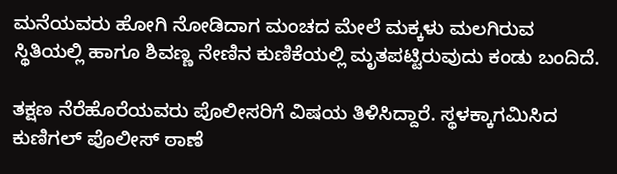ಮನೆಯವರು ಹೋಗಿ ನೋಡಿದಾಗ ಮಂಚದ ಮೇಲೆ ಮಕ್ಕಳು ಮಲಗಿರುವ ಸ್ಥಿತಿಯಲ್ಲಿ ಹಾಗೂ ಶಿವಣ್ಣ ನೇಣಿನ ಕುಣಿಕೆಯಲ್ಲಿ ಮೃತಪಟ್ಟಿರುವುದು ಕಂಡು ಬಂದಿದೆ.

ತಕ್ಷಣ ನೆರೆಹೊರೆಯವರು ಪೊಲೀಸರಿಗೆ ವಿಷಯ ತಿಳಿಸಿದ್ದಾರೆ. ಸ್ಥಳಕ್ಕಾಗಮಿಸಿದ ಕುಣಿಗಲ್‌ ಪೊಲೀಸ್‌‍ ಠಾಣೆ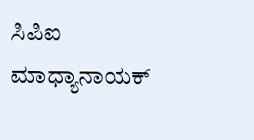ಸಿಪಿಐ ಮಾಧ್ಯಾನಾಯಕ್‌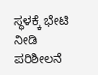ಸ್ಥಳಕ್ಕೆ ಭೇಟಿ ನೀಡಿ ಪರಿಶೀಲನೆ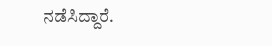ನಡೆಸಿದ್ದಾರೆ.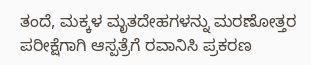ತಂದೆ, ಮಕ್ಕಳ ಮೃತದೇಹಗಳನ್ನು ಮರಣೋತ್ತರ ಪರೀಕ್ಷೆಗಾಗಿ ಆಸ್ಪತ್ರೆಗೆ ರವಾನಿಸಿ ಪ್ರಕರಣ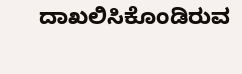ದಾಖಲಿಸಿಕೊಂಡಿರುವ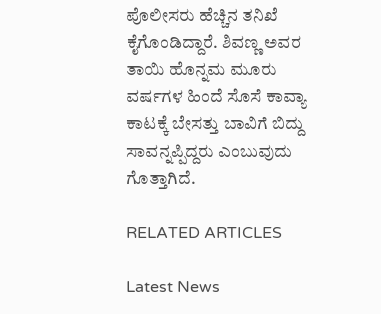ಪೊಲೀಸರು ಹೆಚ್ಚಿನ ತನಿಖೆ ಕೈಗೊಂಡಿದ್ದಾರೆ. ಶಿವಣ್ಣ ಅವರ ತಾಯಿ ಹೊನ್ನಮ ಮೂರು ವರ್ಷಗಳ ಹಿಂದೆ ಸೊಸೆ ಕಾವ್ಯಾ ಕಾಟಕ್ಕೆ ಬೇಸತ್ತು ಬಾವಿಗೆ ಬಿದ್ದು ಸಾವನ್ನಪ್ಪಿದ್ದರು ಎಂಬುವುದು ಗೊತ್ತಾಗಿದೆ.

RELATED ARTICLES

Latest News